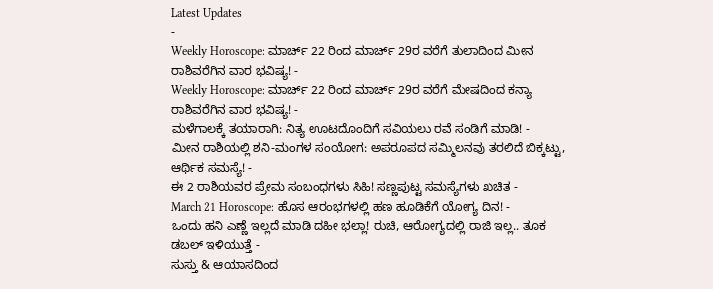Latest Updates
-
Weekly Horoscope: ಮಾರ್ಚ್ 22 ರಿಂದ ಮಾರ್ಚ್ 29ರ ವರೆಗೆ ತುಲಾದಿಂದ ಮೀನ ರಾಶಿವರೆಗಿನ ವಾರ ಭವಿಷ್ಯ! -
Weekly Horoscope: ಮಾರ್ಚ್ 22 ರಿಂದ ಮಾರ್ಚ್ 29ರ ವರೆಗೆ ಮೇಷದಿಂದ ಕನ್ಯಾ ರಾಶಿವರೆಗಿನ ವಾರ ಭವಿಷ್ಯ! -
ಮಳೆಗಾಲಕ್ಕೆ ತಯಾರಾಗಿ: ನಿತ್ಯ ಊಟದೊಂದಿಗೆ ಸವಿಯಲು ರವೆ ಸಂಡಿಗೆ ಮಾಡಿ! -
ಮೀನ ರಾಶಿಯಲ್ಲಿ ಶನಿ-ಮಂಗಳ ಸಂಯೋಗ: ಅಪರೂಪದ ಸಮ್ಮಿಲನವು ತರಲಿದೆ ಬಿಕ್ಕಟ್ಟು, ಆರ್ಥಿಕ ಸಮಸ್ಯೆ! -
ಈ 2 ರಾಶಿಯವರ ಪ್ರೇಮ ಸಂಬಂಧಗಳು ಸಿಹಿ! ಸಣ್ಣಪುಟ್ಟ ಸಮಸ್ಯೆಗಳು ಖಚಿತ -
March 21 Horoscope: ಹೊಸ ಆರಂಭಗಳಲ್ಲಿ ಹಣ ಹೂಡಿಕೆಗೆ ಯೋಗ್ಯ ದಿನ! -
ಒಂದು ಹನಿ ಎಣ್ಣೆ ಇಲ್ಲದೆ ಮಾಡಿ ದಹೀ ಭಲ್ಲಾ! ರುಚಿ, ಆರೋಗ್ಯದಲ್ಲಿ ರಾಜಿ ಇಲ್ಲ.. ತೂಕ ಡಬಲ್ ಇಳಿಯುತ್ತೆ -
ಸುಸ್ತು & ಆಯಾಸದಿಂದ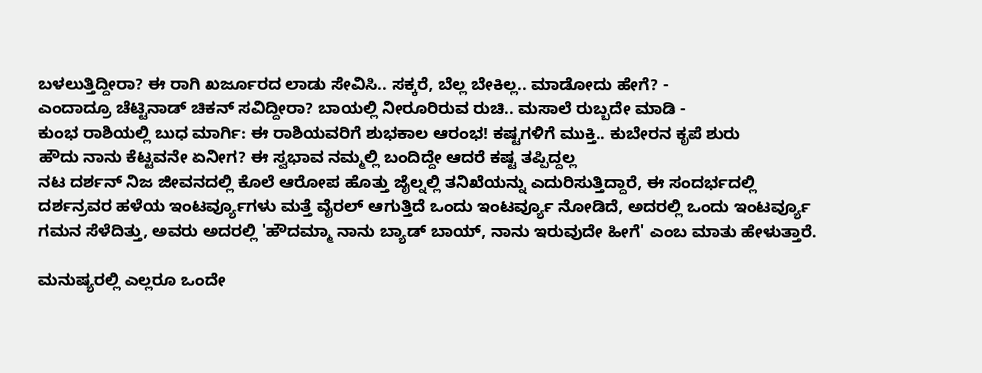ಬಳಲುತ್ತಿದ್ದೀರಾ? ಈ ರಾಗಿ ಖರ್ಜೂರದ ಲಾಡು ಸೇವಿಸಿ.. ಸಕ್ಕರೆ, ಬೆಲ್ಲ ಬೇಕಿಲ್ಲ.. ಮಾಡೋದು ಹೇಗೆ? -
ಎಂದಾದ್ರೂ ಚೆಟ್ಟಿನಾಡ್ ಚಿಕನ್ ಸವಿದ್ದೀರಾ? ಬಾಯಲ್ಲಿ ನೀರೂರಿರುವ ರುಚಿ.. ಮಸಾಲೆ ರುಬ್ಬದೇ ಮಾಡಿ -
ಕುಂಭ ರಾಶಿಯಲ್ಲಿ ಬುಧ ಮಾರ್ಗಿ: ಈ ರಾಶಿಯವರಿಗೆ ಶುಭಕಾಲ ಆರಂಭ! ಕಷ್ಟಗಳಿಗೆ ಮುಕ್ತಿ.. ಕುಬೇರನ ಕೃಪೆ ಶುರು
ಹೌದು ನಾನು ಕೆಟ್ಟವನೇ ಏನೀಗ? ಈ ಸ್ವಭಾವ ನಮ್ಮಲ್ಲಿ ಬಂದಿದ್ದೇ ಆದರೆ ಕಷ್ಟ ತಪ್ಪಿದ್ದಲ್ಲ
ನಟ ದರ್ಶನ್ ನಿಜ ಜೀವನದಲ್ಲಿ ಕೊಲೆ ಆರೋಪ ಹೊತ್ತು ಜೈಲ್ನಲ್ಲಿ ತನಿಖೆಯನ್ನು ಎದುರಿಸುತ್ತಿದ್ದಾರೆ, ಈ ಸಂದರ್ಭದಲ್ಲಿ ದರ್ಶನ್ರವರ ಹಳೆಯ ಇಂಟರ್ವ್ಯೂಗಳು ಮತ್ತೆ ವೈರಲ್ ಆಗುತ್ತಿದೆ ಒಂದು ಇಂಟರ್ವ್ಯೂ ನೋಡಿದೆ, ಅದರಲ್ಲಿ ಒಂದು ಇಂಟರ್ವ್ಯೂ ಗಮನ ಸೆಳೆದಿತ್ತು, ಅವರು ಅದರಲ್ಲಿ 'ಹೌದಮ್ಮಾ ನಾನು ಬ್ಯಾಡ್ ಬಾಯ್, ನಾನು ಇರುವುದೇ ಹೀಗೆ' ಎಂಬ ಮಾತು ಹೇಳುತ್ತಾರೆ.

ಮನುಷ್ಯರಲ್ಲಿ ಎಲ್ಲರೂ ಒಂದೇ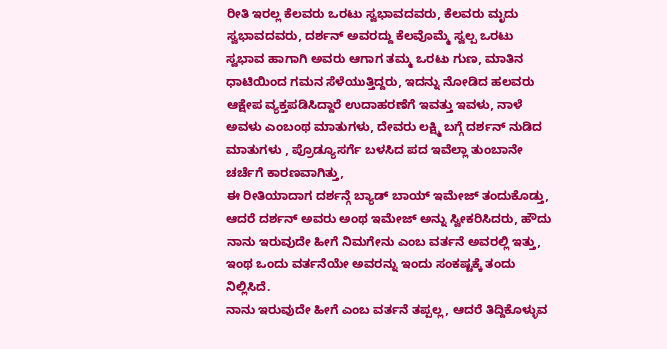ರೀತಿ ಇರಲ್ಲ ಕೆಲವರು ಒರಟು ಸ್ವಭಾವದವರು, ಕೆಲವರು ಮೃದು ಸ್ವಭಾವದವರು, ದರ್ಶನ್ ಅವರದ್ದು ಕೆಲವೊಮ್ಮೆ ಸ್ವಲ್ಪ ಒರಟು ಸ್ವಭಾವ ಹಾಗಾಗಿ ಅವರು ಆಗಾಗ ತಮ್ಮ ಒರಟು ಗುಣ, ಮಾತಿನ ಧಾಟಿಯಿಂದ ಗಮನ ಸೆಳೆಯುತ್ತಿದ್ದರು, ಇದನ್ನು ನೋಡಿದ ಹಲವರು ಆಕ್ಷೇಪ ವ್ಯಕ್ತಪಡಿಸಿದ್ದಾರೆ ಉದಾಹರಣೆಗೆ ಇವತ್ತು ಇವಳು, ನಾಳೆ ಅವಳು ಎಂಬಂಥ ಮಾತುಗಳು, ದೇವರು ಲಕ್ಷ್ಮಿ ಬಗ್ಗೆ ದರ್ಶನ್ ನುಡಿದ ಮಾತುಗಳು , ಪ್ರೊಡ್ಯೂಸರ್ಗೆ ಬಳಸಿದ ಪದ ಇವೆಲ್ಲಾ ತುಂಬಾನೇ ಚರ್ಚೆಗೆ ಕಾರಣವಾಗಿತ್ತು,
ಈ ರೀತಿಯಾದಾಗ ದರ್ಶನ್ಗೆ ಬ್ಯಾಡ್ ಬಾಯ್ ಇಮೇಜ್ ತಂದುಕೊಡ್ತು, ಆದರೆ ದರ್ಶನ್ ಅವರು ಅಂಥ ಇಮೇಜ್ ಅನ್ನು ಸ್ವೀಕರಿಸಿದರು, ಹೌದು ನಾನು ಇರುವುದೇ ಹೀಗೆ ನಿಮಗೇನು ಎಂಬ ವರ್ತನೆ ಅವರಲ್ಲಿ ಇತ್ತು, ಇಂಥ ಒಂದು ವರ್ತನೆಯೇ ಅವರನ್ನು ಇಂದು ಸಂಕಷ್ಟಕ್ಕೆ ತಂದು ನಿಲ್ಲಿಸಿದೆ.
ನಾನು ಇರುವುದೇ ಹೀಗೆ ಎಂಬ ವರ್ತನೆ ತಪ್ಪಲ್ಲ, ಆದರೆ ತಿದ್ದಿಕೊಳ್ಳುವ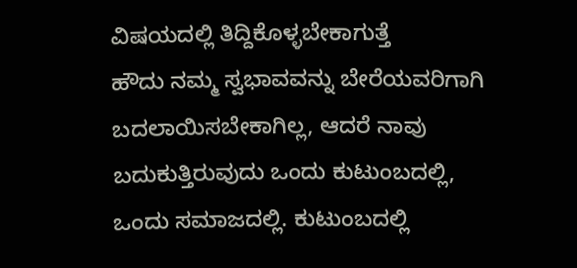ವಿಷಯದಲ್ಲಿ ತಿದ್ದಿಕೊಳ್ಳಬೇಕಾಗುತ್ತೆ
ಹೌದು ನಮ್ಮ ಸ್ವಭಾವವನ್ನು ಬೇರೆಯವರಿಗಾಗಿ ಬದಲಾಯಿಸಬೇಕಾಗಿಲ್ಲ, ಆದರೆ ನಾವು ಬದುಕುತ್ತಿರುವುದು ಒಂದು ಕುಟುಂಬದಲ್ಲಿ, ಒಂದು ಸಮಾಜದಲ್ಲಿ. ಕುಟುಂಬದಲ್ಲಿ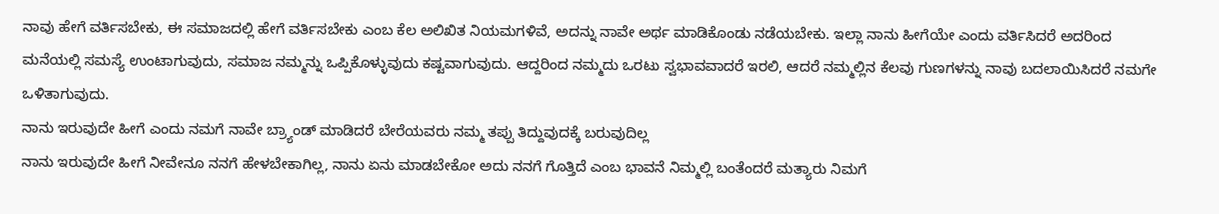ನಾವು ಹೇಗೆ ವರ್ತಿಸಬೇಕು, ಈ ಸಮಾಜದಲ್ಲಿ ಹೇಗೆ ವರ್ತಿಸಬೇಕು ಎಂಬ ಕೆಲ ಅಲಿಖಿತ ನಿಯಮಗಳಿವೆ, ಅದನ್ನು ನಾವೇ ಅರ್ಥ ಮಾಡಿಕೊಂಡು ನಡೆಯಬೇಕು. ಇಲ್ಲಾ ನಾನು ಹೀಗೆಯೇ ಎಂದು ವರ್ತಿಸಿದರೆ ಅದರಿಂದ ಮನೆಯಲ್ಲಿ ಸಮಸ್ಯೆ ಉಂಟಾಗುವುದು, ಸಮಾಜ ನಮ್ಮನ್ನು ಒಪ್ಪಿಕೊಳ್ಳುವುದು ಕಷ್ಟವಾಗುವುದು. ಆದ್ದರಿಂದ ನಮ್ಮದು ಒರಟು ಸ್ವಭಾವವಾದರೆ ಇರಲಿ, ಆದರೆ ನಮ್ಮಲ್ಲಿನ ಕೆಲವು ಗುಣಗಳನ್ನು ನಾವು ಬದಲಾಯಿಸಿದರೆ ನಮಗೇ ಒಳಿತಾಗುವುದು.
ನಾನು ಇರುವುದೇ ಹೀಗೆ ಎಂದು ನಮಗೆ ನಾವೇ ಬ್ರ್ಯಾಂಡ್ ಮಾಡಿದರೆ ಬೇರೆಯವರು ನಮ್ಮ ತಪ್ಪು ತಿದ್ದುವುದಕ್ಕೆ ಬರುವುದಿಲ್ಲ
ನಾನು ಇರುವುದೇ ಹೀಗೆ ನೀವೇನೂ ನನಗೆ ಹೇಳಬೇಕಾಗಿಲ್ಲ, ನಾನು ಏನು ಮಾಡಬೇಕೋ ಅದು ನನಗೆ ಗೊತ್ತಿದೆ ಎಂಬ ಭಾವನೆ ನಿಮ್ಮಲ್ಲಿ ಬಂತೆಂದರೆ ಮತ್ಯಾರು ನಿಮಗೆ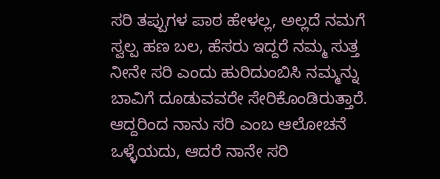ಸರಿ ತಪ್ಪುಗಳ ಪಾಠ ಹೇಳಲ್ಲ, ಅಲ್ಲದೆ ನಮಗೆ ಸ್ವಲ್ಪ ಹಣ ಬಲ, ಹೆಸರು ಇದ್ದರೆ ನಮ್ಮ ಸುತ್ತ ನೀನೇ ಸರಿ ಎಂದು ಹುರಿದುಂಬಿಸಿ ನಮ್ಮನ್ನು ಬಾವಿಗೆ ದೂಡುವವರೇ ಸೇರಿಕೊಂಡಿರುತ್ತಾರೆ. ಆದ್ದರಿಂದ ನಾನು ಸರಿ ಎಂಬ ಆಲೋಚನೆ ಒಳ್ಳೆಯದು, ಆದರೆ ನಾನೇ ಸರಿ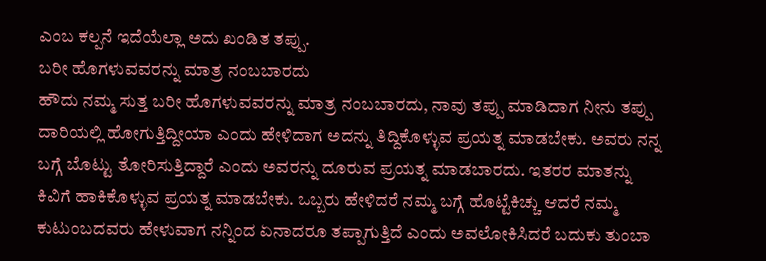ಎಂಬ ಕಲ್ಪನೆ ಇದೆಯೆಲ್ಲಾ ಅದು ಖಂಡಿತ ತಪ್ಪು.
ಬರೀ ಹೊಗಳುವವರನ್ನು ಮಾತ್ರ ನಂಬಬಾರದು
ಹೌದು ನಮ್ಮ ಸುತ್ತ ಬರೀ ಹೊಗಳುವವರನ್ನು ಮಾತ್ರ ನಂಬಬಾರದು, ನಾವು ತಪ್ಪು ಮಾಡಿದಾಗ ನೀನು ತಪ್ಪು ದಾರಿಯಲ್ಲಿ ಹೋಗುತ್ತಿದ್ದೀಯಾ ಎಂದು ಹೇಳಿದಾಗ ಅದನ್ನು ತಿದ್ದಿಕೊಳ್ಳುವ ಪ್ರಯತ್ನ ಮಾಡಬೇಕು. ಅವರು ನನ್ನ ಬಗ್ಗೆ ಬೊಟ್ಟು ತೋರಿಸುತ್ತಿದ್ದಾರೆ ಎಂದು ಅವರನ್ನು ದೂರುವ ಪ್ರಯತ್ನ ಮಾಡಬಾರದು. ಇತರರ ಮಾತನ್ನು ಕಿವಿಗೆ ಹಾಕಿಕೊಳ್ಳುವ ಪ್ರಯತ್ನ ಮಾಡಬೇಕು. ಒಬ್ಬರು ಹೇಳಿದರೆ ನಮ್ಮ ಬಗ್ಗೆ ಹೊಟ್ಟೆಕಿಚ್ಚು ಆದರೆ ನಮ್ಮ ಕುಟುಂಬದವರು ಹೇಳುವಾಗ ನನ್ನಿಂದ ಏನಾದರೂ ತಪ್ಪಾಗುತ್ತಿದೆ ಎಂದು ಅವಲೋಕಿಸಿದರೆ ಬದುಕು ತುಂಬಾ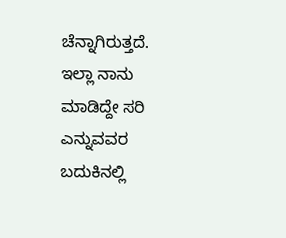ಚೆನ್ನಾಗಿರುತ್ತದೆ.
ಇಲ್ಲಾ ನಾನು ಮಾಡಿದ್ದೇ ಸರಿ ಎನ್ನುವವರ ಬದುಕಿನಲ್ಲಿ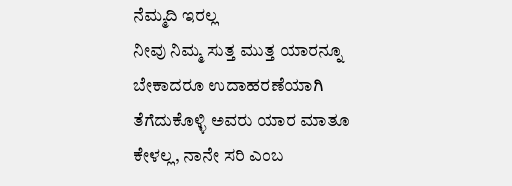ನೆಮ್ಮದಿ ಇರಲ್ಲ
ನೀವು ನಿಮ್ಮ ಸುತ್ತ ಮುತ್ತ ಯಾರನ್ನೂ ಬೇಕಾದರೂ ಉದಾಹರಣೆಯಾಗಿ ತೆಗೆದುಕೊಳ್ಳಿ ಅವರು ಯಾರ ಮಾತೂ ಕೇಳಲ್ಲ, ನಾನೇ ಸರಿ ಎಂಬ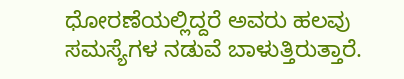ಧೋರಣೆಯಲ್ಲಿದ್ದರೆ ಅವರು ಹಲವು ಸಮಸ್ಯೆಗಳ ನಡುವೆ ಬಾಳುತ್ತಿರುತ್ತಾರೆ.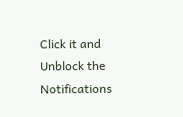Click it and Unblock the Notifications